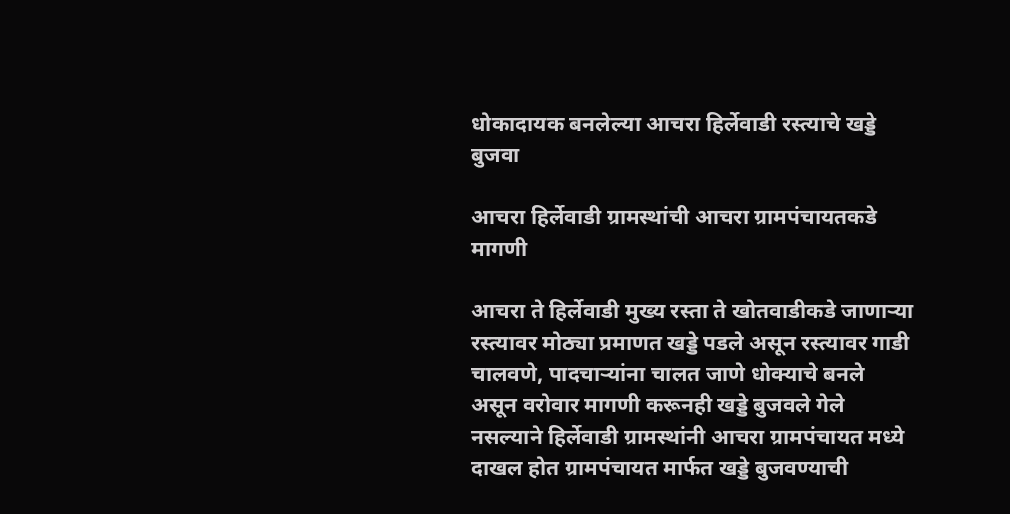धोकादायक बनलेल्या आचरा हिर्लेवाडी रस्त्याचे खड्डे बुजवा

आचरा हिर्लेवाडी ग्रामस्थांची आचरा ग्रामपंचायतकडे मागणी

आचरा ते हिर्लेवाडी मुख्य रस्ता ते खोतवाडीकडे जाणाऱ्या रस्त्यावर मोठ्या प्रमाणत खड्डे पडले असून रस्त्यावर गाडी चालवणे, पादचाऱ्यांना चालत जाणे धोक्याचे बनले असून वरोवार मागणी करूनही खड्डे बुजवले गेले नसल्याने हिर्लेवाडी ग्रामस्थांनी आचरा ग्रामपंचायत मध्ये दाखल होत ग्रामपंचायत मार्फत खड्डे बुजवण्याची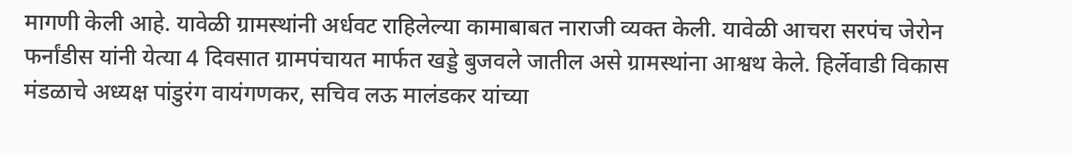मागणी केली आहे. यावेळी ग्रामस्थांनी अर्धवट राहिलेल्या कामाबाबत नाराजी व्यक्त केली. यावेळी आचरा सरपंच जेरोन फर्नांडीस यांनी येत्या 4 दिवसात ग्रामपंचायत मार्फत खड्डे बुजवले जातील असे ग्रामस्थांना आश्वथ केले. हिर्लेवाडी विकास मंडळाचे अध्यक्ष पांडुरंग वायंगणकर, सचिव लऊ मालंडकर यांच्या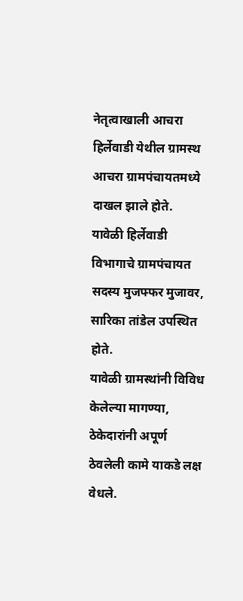नेतृत्वाखाली आचरा हिर्लेवाडी येथील ग्रामस्थ आचरा ग्रामपंचायतमध्ये दाखल झाले होते. यावेळी हिर्लेवाडी विभागाचे ग्रामपंचायत सदस्य मुजफ्फर मुजावर, सारिका तांडेल उपस्थित होते.
यावेळी ग्रामस्थांनी विविध केलेल्या मागण्या, ठेकेदारांनी अपूर्ण ठेवलेली कामे याकडे लक्ष वेधले.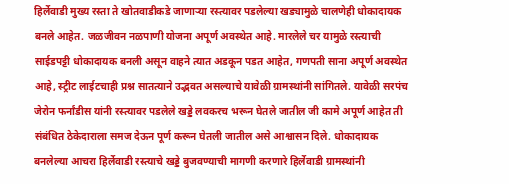हिर्लेवाडी मुख्य रस्ता ते खोतवाडीकडे जाणाऱ्या रस्त्यावर पडलेल्या खड्यामुळे चालणेही धोकादायक बनले आहेत. जळजीवन नळपाणी योजना अपूर्ण अवस्थेत आहे. मारलेले चर यामुळे रस्त्याची साईडपट्टी धोकादायक बनली असून वाहने त्यात अडकून पडत आहेत, गणपती साना अपूर्ण अवस्थेत आहे, स्ट्रीट लाईटचाही प्रश्न सातत्याने उद्भवत असल्याचे यावेळी ग्रामस्थांनी सांगितले. यावेळी सरपंच जेरोन फर्नांडीस यांनी रस्त्यावर पडलेले खड्डे लवकरच भरून घेतले जातील जी कामे अपूर्ण आहेत ती संबंधित ठेकेदाराला समज देऊन पूर्ण करून घेतली जातील असे आश्वासन दिले. धोकादायक बनलेल्या आचरा हिर्लेवाडी रस्त्याचे खड्डे बुजवण्याची मागणी करणारे हिर्लेवाडी ग्रामस्थांनी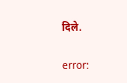दिले.

error: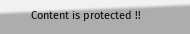Content is protected !!